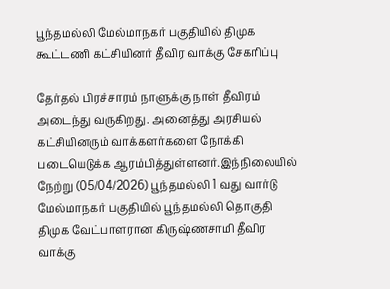பூந்தமல்லி மேல்மாநகர் பகுதியில் திமுக கூட்டணி கட்சியினர் தீவிர வாக்கு சேகரிப்பு

தேர்தல் பிரச்சாரம் நாளுக்கு நாள் தீவிரம் அடைந்து வருகிறது. அனைத்து அரசியல் கட்சியினரும் வாக்களர்களை நோக்கி படையெடுக்க ஆரம்பித்துள்ளனர்.இந்நிலையில் நேற்று (05/04/2026) பூந்தமல்லி 1 வது வார்டு மேல்மாநகர் பகுதியில் பூந்தமல்லி தொகுதி திமுக வேட்பாளரான கிருஷ்ணசாமி தீவிர வாக்கு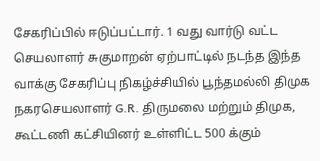சேகரிப்பில் ஈடுப்பட்டார். 1 வது வார்டு வட்ட செயலாளர் சுகுமாறன் ஏற்பாட்டில் நடந்த இந்த வாக்கு சேகரிப்பு நிகழ்ச்சியில் பூந்தமல்லி திமுக நகரசெயலாளர் G.R. திருமலை மற்றும் திமுக, கூட்டணி கட்சியினர் உள்ளிட்ட 500 க்கும்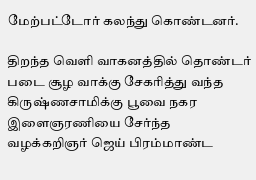மேற்பட்டோர் கலந்து கொண்டனர்.

திறந்த வெளி வாகனத்தில் தொண்டர் படை சூழ வாக்கு சேகரித்து வந்த கிருஷ்ணசாமிக்கு பூவை நகர இளைஞரணியை சேர்ந்த வழக்கறிஞர் ஜெய் பிரம்மாண்ட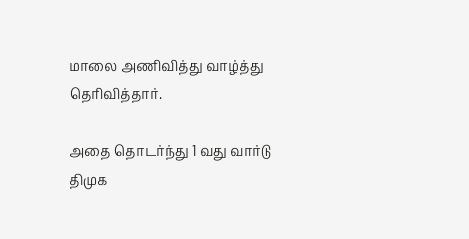மாலை அணிவித்து வாழ்த்து தெரிவித்தார்.

அதை தொடர்ந்து 1 வது வார்டு திமுக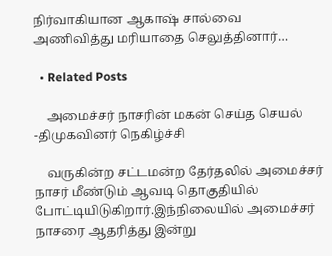நிர்வாகியான ஆகாஷ் சால்வை அணிவித்து மரியாதை செலுத்தினார்…

  • Related Posts

    அமைச்சர் நாசரின் மகன் செய்த செயல் -திமுகவினர் நெகிழ்ச்சி

    வருகின்ற சட்டமன்ற தேர்தலில் அமைச்சர் நாசர் மீண்டும் ஆவடி தொகுதியில் போட்டியிடுகிறார்.இந்நிலையில் அமைச்சர் நாசரை ஆதரித்து இன்று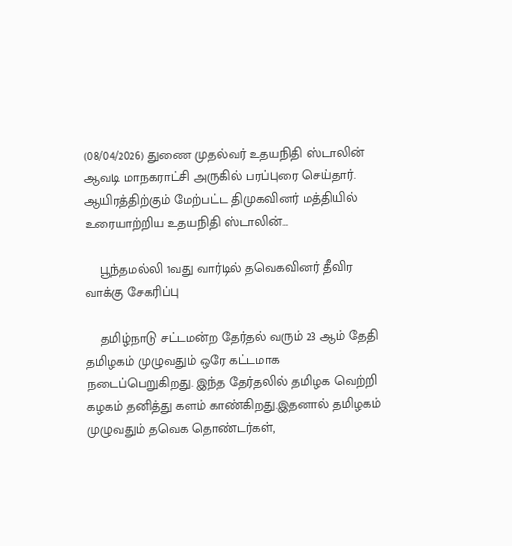(08/04/2026) துணை முதல்வர் உதயநிதி ஸ்டாலின் ஆவடி மாநகராட்சி அருகில் பரப்புரை செய்தார். ஆயிரத்திற்கும் மேற்பட்ட திமுகவினர் மத்தியில் உரையாற்றிய உதயநிதி ஸ்டாலின்…

    பூந்தமல்லி 1வது வார்டில் தவெகவினர் தீவிர வாக்கு சேகரிப்பு

    தமிழ்நாடு சட்டமன்ற தேர்தல் வரும் 23 ஆம் தேதி தமிழகம் முழுவதும் ஒரே கட்டமாக நடைப்பெறுகிறது. இந்த தேர்தலில் தமிழக வெற்றி கழகம் தனித்து களம் காண்கிறது.இதனால் தமிழகம் முழுவதும் தவெக தொண்டர்கள்,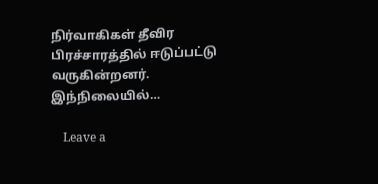நிர்வாகிகள் தீவிர பிரச்சாரத்தில் ஈடுப்பட்டு வருகின்றனர். இந்நிலையில்…

    Leave a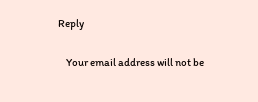Reply

    Your email address will not be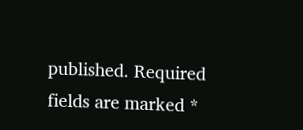published. Required fields are marked *